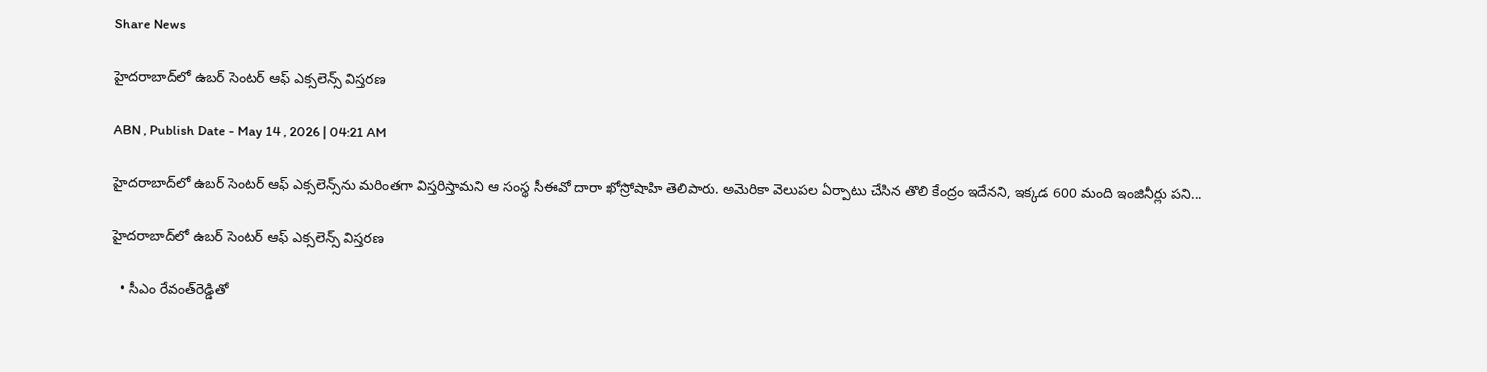Share News

హైదరాబాద్‌లో ఉబర్‌ సెంటర్‌ ఆఫ్‌ ఎక్సలెన్స్‌ విస్తరణ

ABN , Publish Date - May 14 , 2026 | 04:21 AM

హైదరాబాద్‌లో ఉబర్‌ సెంటర్‌ ఆఫ్‌ ఎక్సలెన్స్‌ను మరింతగా విస్తరిస్తామని ఆ సంస్థ సీఈవో దారా ఖోస్రోషాహి తెలిపారు. అమెరికా వెలుపల ఏర్పాటు చేసిన తొలి కేంద్రం ఇదేనని, ఇక్కడ 600 మంది ఇంజినీర్లు పని...

హైదరాబాద్‌లో ఉబర్‌ సెంటర్‌ ఆఫ్‌ ఎక్సలెన్స్‌ విస్తరణ

  • సీఎం రేవంత్‌రెడ్డితో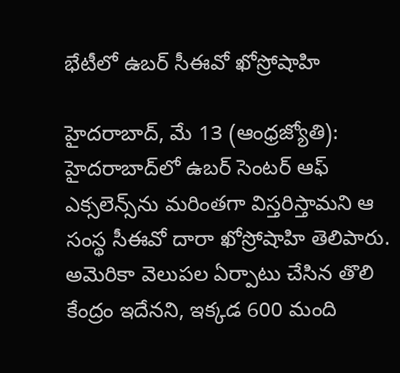భేటీలో ఉబర్‌ సీఈవో ఖోస్రోషాహి

హైదరాబాద్‌, మే 13 (ఆంధ్రజ్యోతి): హైదరాబాద్‌లో ఉబర్‌ సెంటర్‌ ఆఫ్‌ ఎక్సలెన్స్‌ను మరింతగా విస్తరిస్తామని ఆ సంస్థ సీఈవో దారా ఖోస్రోషాహి తెలిపారు. అమెరికా వెలుపల ఏర్పాటు చేసిన తొలి కేంద్రం ఇదేనని, ఇక్కడ 600 మంది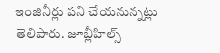ఇంజినీర్లు పని చేయనున్నట్లు తెలిపారు. జూబ్లీహిల్స్‌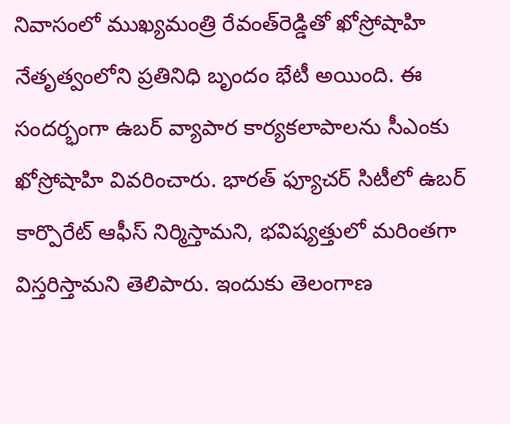నివాసంలో ముఖ్యమంత్రి రేవంత్‌రెడ్డితో ఖోస్రోషాహి నేతృత్వంలోని ప్రతినిధి బృందం భేటీ అయింది. ఈ సందర్భంగా ఉబర్‌ వ్యాపార కార్యకలాపాలను సీఎంకు ఖోస్రోషాహి వివరించారు. భారత్‌ ఫ్యూచర్‌ సిటీలో ఉబర్‌ కార్పొరేట్‌ ఆఫీస్‌ నిర్మిస్తామని, భవిష్యత్తులో మరింతగా విస్తరిస్తామని తెలిపారు. ఇందుకు తెలంగాణ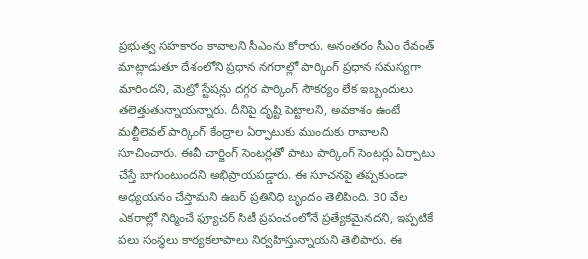ప్రభుత్వ సహకారం కావాలని సీఎంను కోరారు. అనంతరం సీఎం రేవంత్‌ మాట్లాడుతూ దేశంలోని ప్రధాన నగరాల్లో పార్కింగ్‌ ప్రధాన సమస్యగా మారిందని, మెట్రో స్టేషన్లు దగ్గర పార్కింగ్‌ సౌకర్యం లేక ఇబ్బందులు తలెత్తుతున్నాయన్నారు. దీనిపై దృష్టి పెట్టాలని, అవకాశం ఉంటే మల్టీలెవల్‌ పార్కింగ్‌ కేంద్రాల ఏర్పాటుకు ముందుకు రావాలని సూచించారు. ఈవీ చార్జింగ్‌ సెంటర్లతో పాటు పార్కింగ్‌ సెంటర్లు ఏర్పాటు చేస్తే బాగుంటుందని అభిప్రాయపడ్డారు. ఈ సూచనపై తప్పకుండా అధ్యయనం చేస్తామని ఉబర్‌ ప్రతినిధి బృందం తెలిపింది. 30 వేల ఎకరాల్లో నిర్మించే ఫ్యూచర్‌ సిటీ ప్రపంచంలోనే ప్రత్యేకమైనదని, ఇప్పటికే పలు సంస్థలు కార్యకలాపాలు నిర్వహిస్తున్నాయని తెలిపారు. ఈ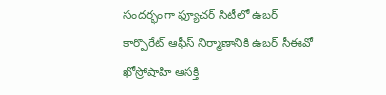సందర్భంగా ఫ్యూచర్‌ సిటీలో ఉబర్‌ కార్పొరేట్‌ ఆఫీస్‌ నిర్మాణానికి ఉబర్‌ సీఈవో ఖోస్రోషాహి ఆసక్తి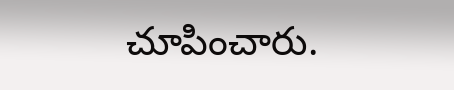చూపించారు.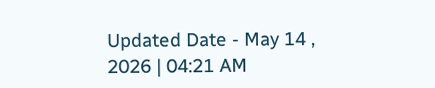Updated Date - May 14 , 2026 | 04:21 AM